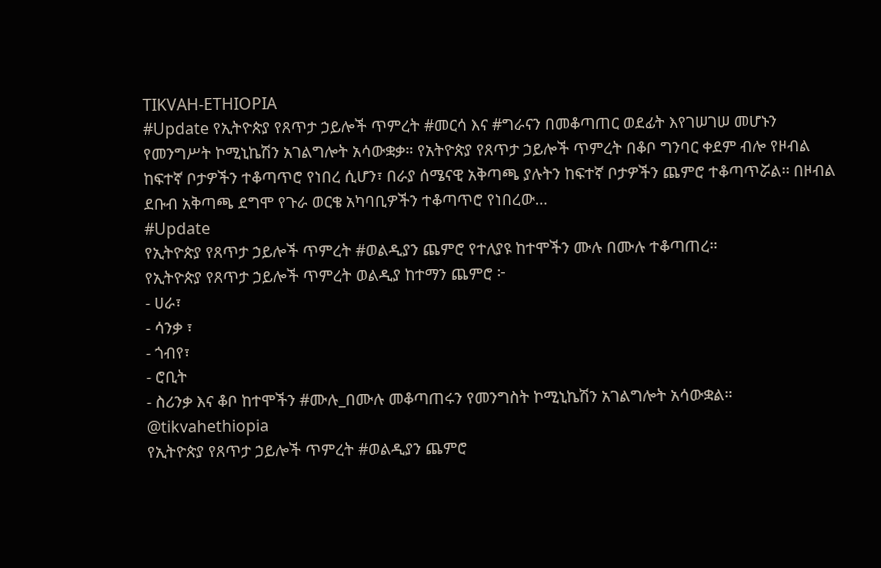TIKVAH-ETHIOPIA
#Update የኢትዮጵያ የጸጥታ ኃይሎች ጥምረት #መርሳ እና #ግራናን በመቆጣጠር ወደፊት እየገሠገሠ መሆኑን የመንግሥት ኮሚኒኬሽን አገልግሎት አሳውቋቃ። የአትዮጵያ የጸጥታ ኃይሎች ጥምረት በቆቦ ግንባር ቀደም ብሎ የዞብል ከፍተኛ ቦታዎችን ተቆጣጥሮ የነበረ ሲሆን፣ በራያ ሰሜናዊ አቅጣጫ ያሉትን ከፍተኛ ቦታዎችን ጨምሮ ተቆጣጥሯል፡፡ በዞብል ደቡብ አቅጣጫ ደግሞ የጉራ ወርቄ አካባቢዎችን ተቆጣጥሮ የነበረው…
#Update
የኢትዮጵያ የጸጥታ ኃይሎች ጥምረት #ወልዲያን ጨምሮ የተለያዩ ከተሞችን ሙሉ በሙሉ ተቆጣጠረ።
የኢትዮጵያ የጸጥታ ኃይሎች ጥምረት ወልዲያ ከተማን ጨምሮ ፦
- ሀራ፣
- ሳንቃ ፣
- ጎብየ፣
- ሮቢት
- ስሪንቃ እና ቆቦ ከተሞችን #ሙሉ_በሙሉ መቆጣጠሩን የመንግስት ኮሚኒኬሽን አገልግሎት አሳውቋል።
@tikvahethiopia
የኢትዮጵያ የጸጥታ ኃይሎች ጥምረት #ወልዲያን ጨምሮ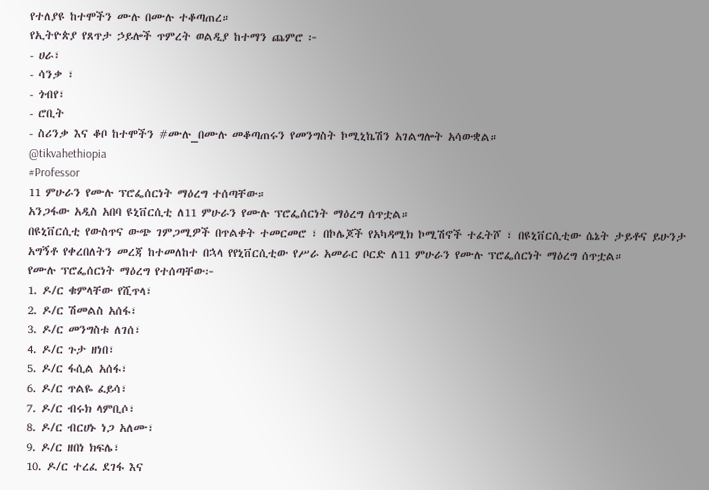የተለያዩ ከተሞችን ሙሉ በሙሉ ተቆጣጠረ።
የኢትዮጵያ የጸጥታ ኃይሎች ጥምረት ወልዲያ ከተማን ጨምሮ ፦
- ሀራ፣
- ሳንቃ ፣
- ጎብየ፣
- ሮቢት
- ስሪንቃ እና ቆቦ ከተሞችን #ሙሉ_በሙሉ መቆጣጠሩን የመንግስት ኮሚኒኬሽን አገልግሎት አሳውቋል።
@tikvahethiopia
#Professor
11 ምሁራን የሙሉ ፕሮፌሰርነት ማዕረግ ተሰጣቸው።
አንጋፋው አዲስ አበባ ዩኒቨርሲቲ ለ11 ምሁራን የሙሉ ፕሮፌሰርነት ማዕረግ ሰጥቷል።
በዩኒቨርሲቲ የውስጥና ውጭ ገምጋሚዎች በጥልቀት ተመርመሮ ፣ በኮሌጆች የአካዳሚክ ኮሚሽኖች ተፈትሾ ፣ በዩኒቨርሲቲው ሴኔት ታይቶና ይሁንታ አግኝቶ የቀረበለትን መረጃ ከተመለከተ በኋላ የየኒቨርሲቲው የሥራ አመራር ቦርድ ለ11 ምሁራን የሙሉ ፕሮፌሰርነት ማዕረግ ሰጥቷል።
የሙሉ ፕሮፌሰርነት ማዕረግ የተሰጣቸው፦
1. ዶ/ር ቁምላቸው የሺጥላ፣
2. ዶ/ር ሽመልስ አሰፋ፣
3. ዶ/ር መንግስቱ ለገሰ፣
4. ዶ/ር ጉታ ዘነበ፣
5. ዶ/ር ፋሲል አሰፋ፣
6. ዶ/ር ጥልዬ ፈይሳ፣
7. ዶ/ር ብሩክ ላምቢሶ፣
8. ዶ/ር ብርሀኑ ነጋ አለሙ፣
9. ዶ/ር ዘበነ ክፍሌ፣
10. ዶ/ር ተረፈ ደገፋ እና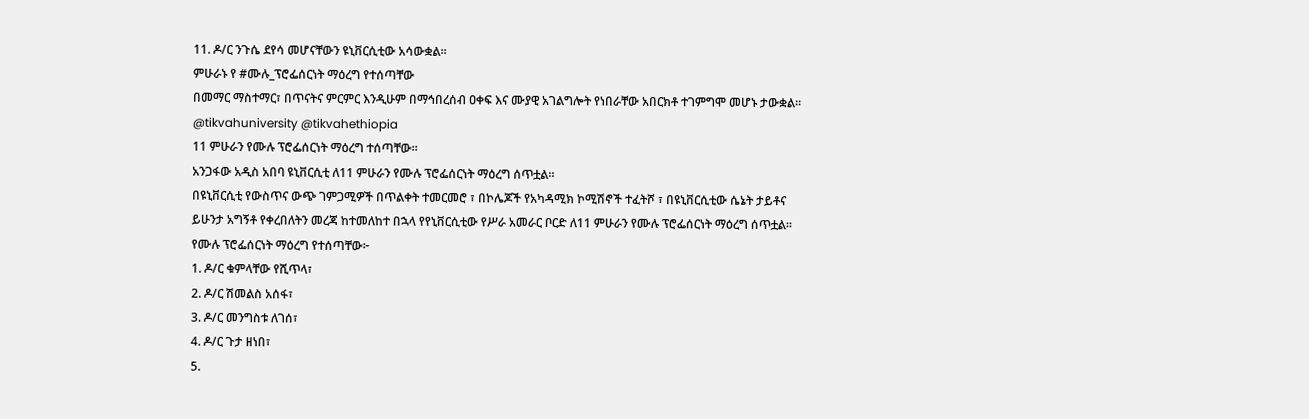11. ዶ/ር ንጉሴ ደየሳ መሆናቸውን ዩኒቨርሲቲው አሳውቋል።
ምሁራኑ የ #ሙሉ_ፕሮፌሰርነት ማዕረግ የተሰጣቸው
በመማር ማስተማር፣ በጥናትና ምርምር እንዲሁም በማኅበረሰብ ዐቀፍ እና ሙያዊ አገልግሎት የነበራቸው አበርክቶ ተገምግሞ መሆኑ ታውቋል።
@tikvahuniversity @tikvahethiopia
11 ምሁራን የሙሉ ፕሮፌሰርነት ማዕረግ ተሰጣቸው።
አንጋፋው አዲስ አበባ ዩኒቨርሲቲ ለ11 ምሁራን የሙሉ ፕሮፌሰርነት ማዕረግ ሰጥቷል።
በዩኒቨርሲቲ የውስጥና ውጭ ገምጋሚዎች በጥልቀት ተመርመሮ ፣ በኮሌጆች የአካዳሚክ ኮሚሽኖች ተፈትሾ ፣ በዩኒቨርሲቲው ሴኔት ታይቶና ይሁንታ አግኝቶ የቀረበለትን መረጃ ከተመለከተ በኋላ የየኒቨርሲቲው የሥራ አመራር ቦርድ ለ11 ምሁራን የሙሉ ፕሮፌሰርነት ማዕረግ ሰጥቷል።
የሙሉ ፕሮፌሰርነት ማዕረግ የተሰጣቸው፦
1. ዶ/ር ቁምላቸው የሺጥላ፣
2. ዶ/ር ሽመልስ አሰፋ፣
3. ዶ/ር መንግስቱ ለገሰ፣
4. ዶ/ር ጉታ ዘነበ፣
5.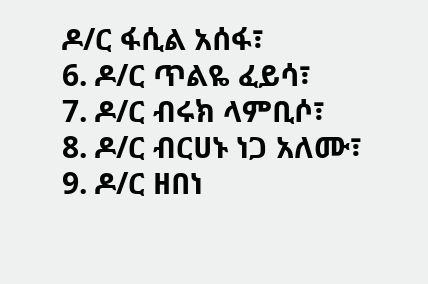ዶ/ር ፋሲል አሰፋ፣
6. ዶ/ር ጥልዬ ፈይሳ፣
7. ዶ/ር ብሩክ ላምቢሶ፣
8. ዶ/ር ብርሀኑ ነጋ አለሙ፣
9. ዶ/ር ዘበነ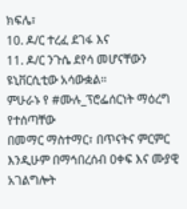ክፍሌ፣
10. ዶ/ር ተረፈ ደገፋ እና
11. ዶ/ር ንጉሴ ደየሳ መሆናቸውን ዩኒቨርሲቲው አሳውቋል።
ምሁራኑ የ #ሙሉ_ፕሮፌሰርነት ማዕረግ የተሰጣቸው
በመማር ማስተማር፣ በጥናትና ምርምር እንዲሁም በማኅበረሰብ ዐቀፍ እና ሙያዊ አገልግሎት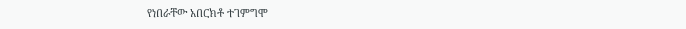የነበራቸው አበርክቶ ተገምግሞ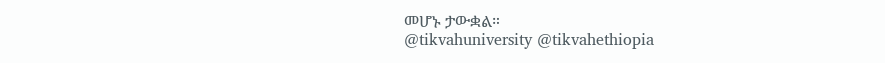መሆኑ ታውቋል።
@tikvahuniversity @tikvahethiopia